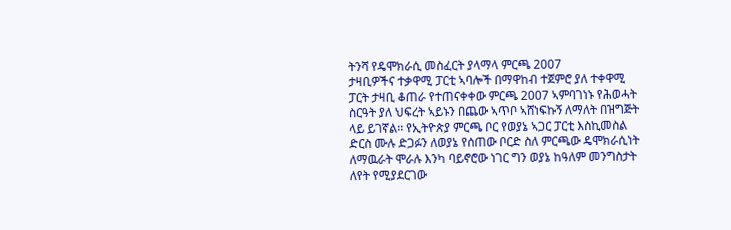ትንሻ የዴሞክራሲ መስፈርት ያላማላ ምርጫ 2007
ታዛቢዎችና ተቃዋሚ ፓርቲ ኣባሎች በማዋከብ ተጀምሮ ያለ ተቀዋሚ ፓርት ታዛቢ ቆጠራ የተጠናቀቀው ምርጫ 2007 ኣምባገነኑ የሕወሓት ስርዓት ያለ ህፍረት ኣይኑን በጨው ኣጥቦ ኣሸነፍኩኝ ለማለት በዝግጅት ላይ ይገኛል፡፡ የኢትዮጵያ ምርጫ ቦር የወያኔ ኣጋር ፓርቲ እስኪመስል ድርስ ሙሉ ድጋፉን ለወያኔ የሰጠው ቦርድ ስለ ምርጫው ዴሞክራሲነት ለማዉራት ሞራሉ እንካ ባይኖሮው ነገር ግን ወያኔ ከዓለም መንግስታት ለየት የሚያደርገው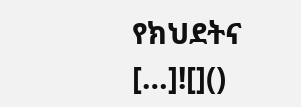የክህደትና […]![]()